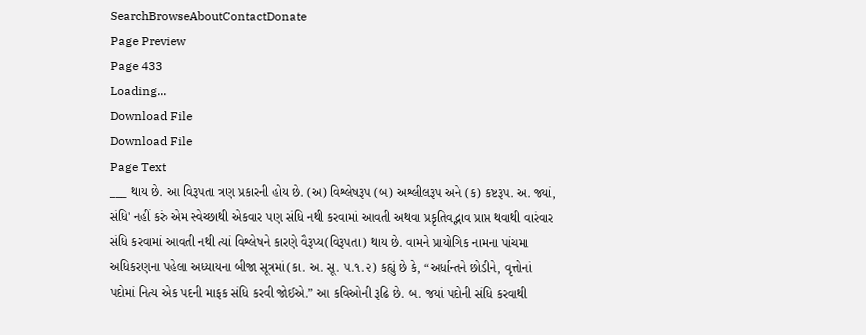SearchBrowseAboutContactDonate
Page Preview
Page 433
Loading...
Download File
Download File
Page Text
___ થાય છે. આ વિરૂપતા ત્રણ પ્રકારની હોય છે. (અ) વિશ્લેષરૂપ (બ) અશ્લીલરૂપ અને (ક) કષ્ટરૂપ. અ. જ્યાં, સંધિ' નહીં કરું એમ સ્વેચ્છાથી એકવાર પણ સંધિ નથી કરવામાં આવતી અથવા પ્રકૃતિવદ્ભાવ પ્રાપ્ત થવાથી વારંવાર સંધિ કરવામાં આવતી નથી ત્યાં વિશ્લેષને કારણે વૈરૂપ્ય(વિરૂપતા) થાય છે. વામને પ્રાયોગિક નામના પાંચમા અધિકરણના પહેલા અધ્યાયના બીજા સૂત્રમાં(કા. અ. સૂ. ૫.૧.૨) કહ્યું છે કે, “અર્ધાન્તને છોડીને, વૃત્તોનાં પદોમાં નિત્ય એક પદની માફક સંધિ કરવી જોઈએ.” આ કવિઓની રૂઢિ છે. બ. જયાં પદોની સંધિ કરવાથી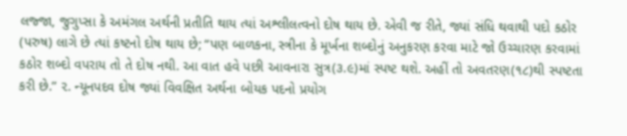લજ્જા, જુગુપ્સા કે અમંગલ અર્થની પ્રતીતિ થાય ત્યાં અશ્લીલત્વનો દોષ થાય છે. એવી જ રીતે, જ્યાં સંધિ થવાથી પદો કઠોર (પરુષ) લાગે છે ત્યાં કષ્ટનો દોષ થાય છે; “પણ બાળકના, સ્ત્રીના કે મૂર્ખના શબ્દોનું અનુકરણ કરવા માટે જો ઉચ્ચારણ કરવામાં કઠોર શબ્દો વપરાય તો તે દોષ નથી. આ વાત હવે પછી આવનારા સુત્ર(૩.૯)માં સ્પષ્ટ થશે. અહીં તો અવતરણ(૧૮)થી સ્પષ્ટતા કરી છે.” ૨. ન્યૂનપદવ દોષ જ્યાં વિવક્ષિત અર્થના બોયક પદનો પ્રયોગ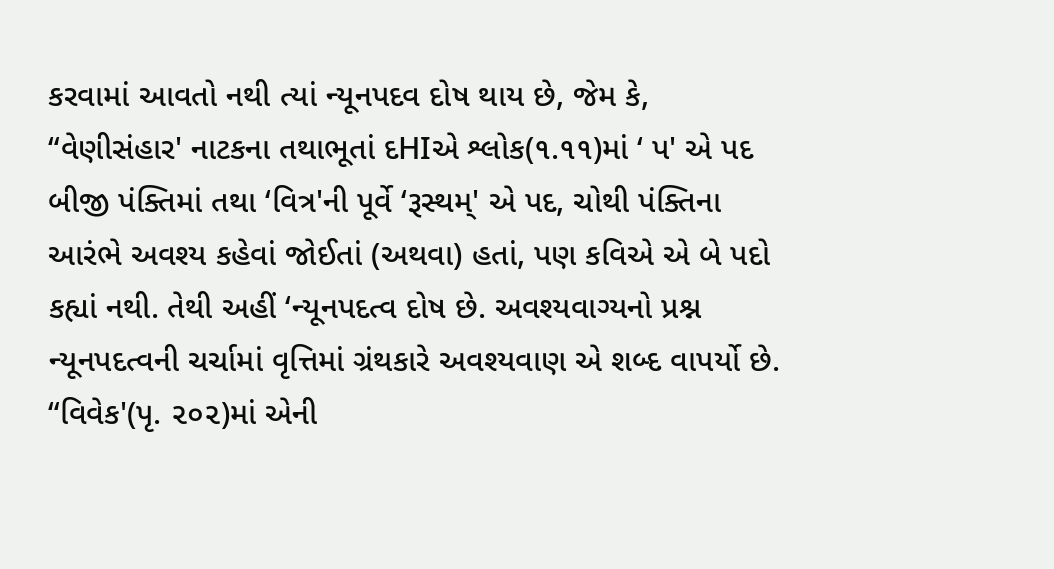કરવામાં આવતો નથી ત્યાં ન્યૂનપદવ દોષ થાય છે, જેમ કે, “વેણીસંહાર' નાટકના તથાભૂતાં દHIએ શ્લોક(૧.૧૧)માં ‘ પ' એ પદ બીજી પંક્તિમાં તથા ‘વિત્ર'ની પૂર્વે ‘રૂસ્થમ્' એ પદ, ચોથી પંક્તિના આરંભે અવશ્ય કહેવાં જોઈતાં (અથવા) હતાં, પણ કવિએ એ બે પદો કહ્યાં નથી. તેથી અહીં ‘ન્યૂનપદત્વ દોષ છે. અવશ્યવાગ્યનો પ્રશ્ન ન્યૂનપદત્વની ચર્ચામાં વૃત્તિમાં ગ્રંથકારે અવશ્યવાણ એ શબ્દ વાપર્યો છે. “વિવેક'(પૃ. ૨૦૨)માં એની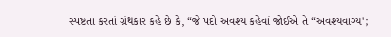સ્પષ્ટતા કરતાં ગ્રંથકાર કહે છે કે, “જે પદો અવશ્ય કહેવાં જોઈએ તે “અવશ્યવાગ્ય';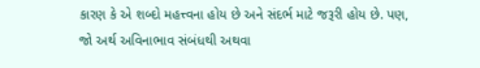કારણ કે એ શબ્દો મહત્ત્વના હોય છે અને સંદર્ભ માટે જરૂરી હોય છે. પણ, જો અર્થ અવિનાભાવ સંબંધથી અથવા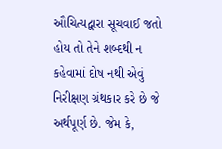ઔચિત્યદ્વારા સૂચવાઈ જતો હોય તો તેને શબ્દથી ન કહેવામાં દોષ નથી એવું નિરીક્ષણ ગ્રંથકાર કરે છે જે અર્થપૂર્ણ છે. જેમ કે,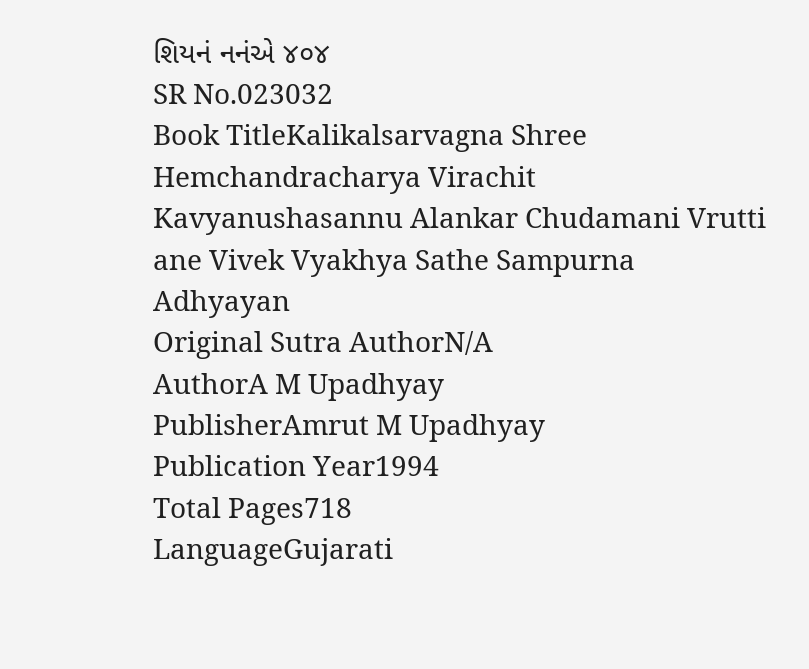શિયનં નનંએ ૪૦૪
SR No.023032
Book TitleKalikalsarvagna Shree Hemchandracharya Virachit Kavyanushasannu Alankar Chudamani Vrutti ane Vivek Vyakhya Sathe Sampurna Adhyayan
Original Sutra AuthorN/A
AuthorA M Upadhyay
PublisherAmrut M Upadhyay
Publication Year1994
Total Pages718
LanguageGujarati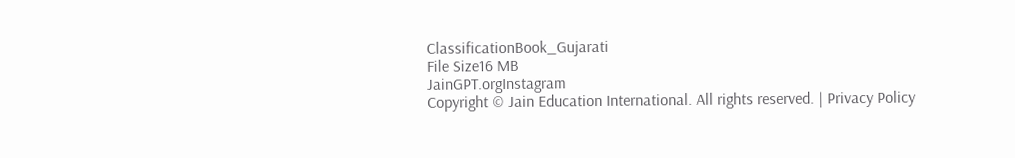ClassificationBook_Gujarati
File Size16 MB
JainGPT.orgInstagram
Copyright © Jain Education International. All rights reserved. | Privacy Policy